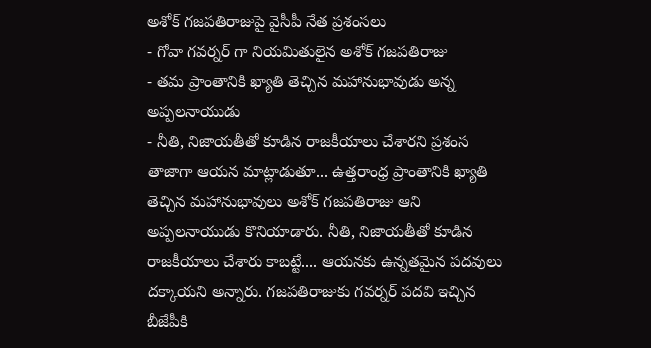అశోక్ గజపతిరాజుపై వైసీపీ నేత ప్రశంసలు
- గోవా గవర్నర్ గా నియమితులైన అశోక్ గజపతిరాజు
- తమ ప్రాంతానికి ఖ్యాతి తెచ్చిన మహానుభావుడు అన్న అప్పలనాయుడు
- నీతి, నిజాయతీతో కూడిన రాజకీయాలు చేశారని ప్రశంస
తాజాగా ఆయన మాట్లాడుతూ... ఉత్తరాంధ్ర ప్రాంతానికి ఖ్యాతి తెచ్చిన మహానుభావులు అశోక్ గజపతిరాజు ఆని అప్పలనాయుడు కొనియాడారు. నీతి, నిజాయతీతో కూడిన రాజకీయాలు చేశారు కాబట్టే.... ఆయనకు ఉన్నతమైన పదవులు దక్కాయని అన్నారు. గజపతిరాజుకు గవర్నర్ పదవి ఇచ్చిన బీజేపీకి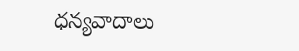ధన్యవాదాలు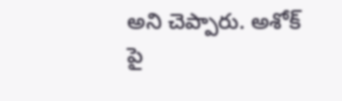అని చెప్పారు. అశోక్ పై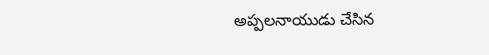అప్పలనాయుడు చేసిన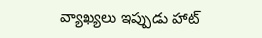వ్యాఖ్యలు ఇప్పుడు హాట్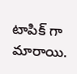టాపిక్ గా మారాయి.